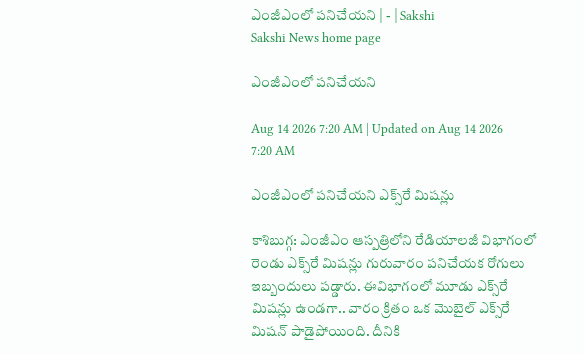ఎంజీఎంలో పనిచేయని | - | Sakshi
Sakshi News home page

ఎంజీఎంలో పనిచేయని

Aug 14 2026 7:20 AM | Updated on Aug 14 2026 7:20 AM

ఎంజీఎంలో పనిచేయని ఎక్స్‌రే మిషన్లు

కాశిబుగ్గ: ఎంజీఎం ఆస్పత్రిలోని రేడియాలజీ విభాగంలో రెండు ఎక్స్‌రే మిషన్లు గురువారం పనిచేయక రోగులు ఇబ్బందులు పడ్డారు. ఈవిభాగంలో మూడు ఎక్స్‌రే మిషన్లు ఉండగా.. వారం క్రితం ఒక మొబైల్‌ ఎక్స్‌రే మిషన్‌ పాడైపోయింది. దీనికి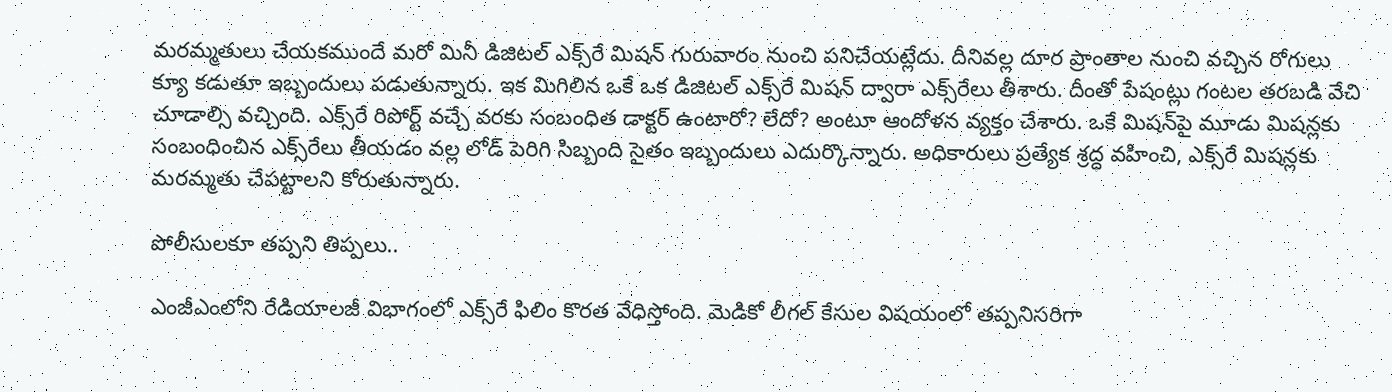మరమ్మతులు చేయకముందే మరో మినీ డిజిటల్‌ ఎక్స్‌రే మిషన్‌ గురువారం నుంచి పనిచేయట్లేదు. దీనివల్ల దూర ప్రాంతాల నుంచి వచ్చిన రోగులు క్యూ కడుతూ ఇబ్బందులు పడుతున్నారు. ఇక మిగిలిన ఒకే ఒక డిజిటల్‌ ఎక్స్‌రే మిషన్‌ ద్వారా ఎక్స్‌రేలు తీశారు. దీంతో పేషంట్లు గంటల తరబడి వేచి చూడాల్సి వచ్చింది. ఎక్స్‌రే రిపోర్ట్‌ వచ్చే వరకు సంబంధిత డాక్టర్‌ ఉంటారో? లేదో? అంటూ ఆందోళన వ్యక్తం చేశారు. ఒకే మిషన్‌పై మూడు మిషన్లకు సంబంధించిన ఎక్స్‌రేలు తీయడం వల్ల లోడ్‌ పెరిగి సిబ్బంది సైతం ఇబ్బందులు ఎదుర్కొన్నారు. అధికారులు ప్రత్యేక శ్రద్ధ వహించి, ఎక్స్‌రే మిషన్లకు మరమ్మతు చేపట్టాలని కోరుతున్నారు.

పోలీసులకూ తప్పని తిప్పలు..

ఎంజీఎంలోని రేడియాలజీ విభాగంలో ఎక్స్‌రే ఫిలిం కొరత వేధిస్తోంది. మెడికో లీగల్‌ కేసుల విషయంలో తప్పనిసరిగా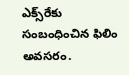ఎక్స్‌రేకు సంబంధించిన ఫిలిం అవసరం.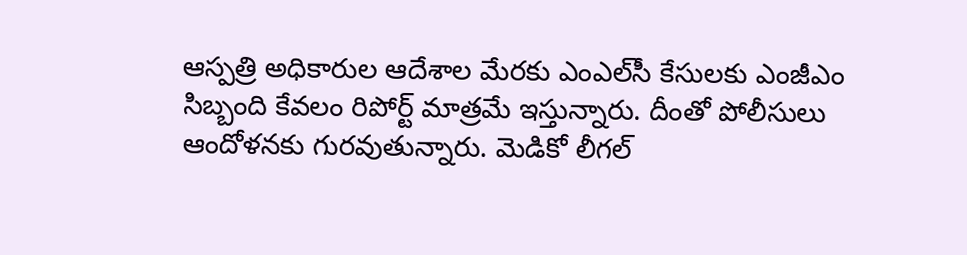ఆస్పత్రి అధికారుల ఆదేశాల మేరకు ఎంఎల్‌సీ కేసులకు ఎంజీఎం సిబ్బంది కేవలం రిపోర్ట్‌ మాత్రమే ఇస్తున్నారు. దీంతో పోలీసులు ఆందోళనకు గురవుతున్నారు. మెడికో లీగల్‌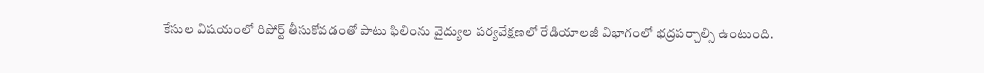కేసుల విషయంలో రిపోర్ట్‌ తీసుకోవడంతో పాటు ఫిలింను వైద్యుల పర్యవేక్షణలో రేడియాలజీ విభాగంలో భద్రపర్చాల్సి ఉంటుంది.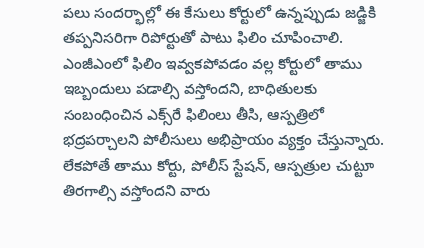పలు సందర్భాల్లో ఈ కేసులు కోర్టులో ఉన్నప్పుడు జడ్జికి తప్పనిసరిగా రిపోర్టుతో పాటు ఫిలిం చూపించాలి. ఎంజీఎంలో ఫిలిం ఇవ్వకపోవడం వల్ల కోర్టులో తాము ఇబ్బందులు పడాల్సి వస్తోందని, బాధితులకు సంబంధించిన ఎక్స్‌రే ఫిలింలు తీసి, ఆస్పత్రిలో భద్రపర్చాలని పోలీసులు అభిప్రాయం వ్యక్తం చేస్తున్నారు. లేకపోతే తాము కోర్టు, పోలీస్‌ స్టేషన్‌, ఆస్పత్రుల చుట్టూ తిరగాల్సి వస్తోందని వారు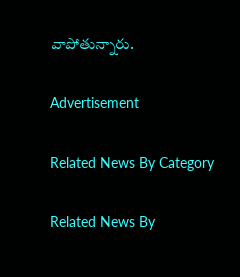వాపోతున్నారు.

Advertisement

Related News By Category

Related News By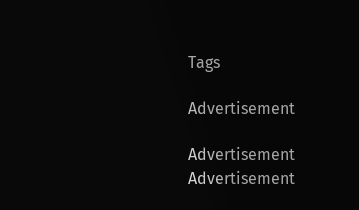Tags

Advertisement

Advertisement
Advertisement